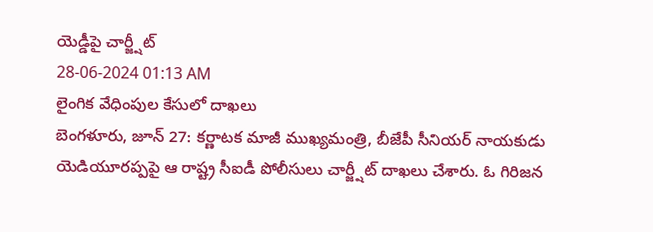యెడ్డీపై చార్జ్షీట్
28-06-2024 01:13 AM
లైంగిక వేధింపుల కేసులో దాఖలు
బెంగళూరు, జూన్ 27: కర్ణాటక మాజీ ముఖ్యమంత్రి, బీజేపీ సీనియర్ నాయకుడు యెడియూరప్పపై ఆ రాష్ట్ర సీఐడీ పోలీసులు చార్జ్షీట్ దాఖలు చేశారు. ఓ గిరిజన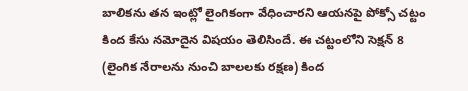బాలికను తన ఇంట్లో లైంగికంగా వేధించారని ఆయనపై పోక్సో చట్టం కింద కేసు నమోదైన విషయం తెలిసిందే. ఈ చట్టంలోని సెక్షన్ 8 (లైంగిక నేరాలను నుంచి బాలలకు రక్షణ) కింద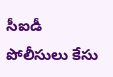సీఐడీ పోలీసులు కేసు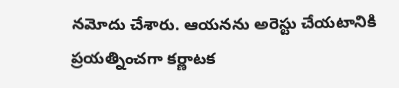నమోదు చేశారు. ఆయనను అరెస్టు చేయటానికి ప్రయత్నించగా కర్ణాటక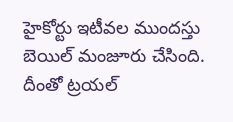హైకోర్టు ఇటీవల ముందస్తు బెయిల్ మంజూరు చేసింది. దీంతో ట్రయల్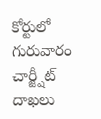కోర్టులో గురువారం చార్జ్షీట్ దాఖలు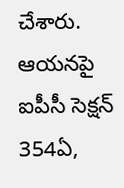చేశారు. ఆయనపై ఐపీసీ సెక్షన్ 354ఏ,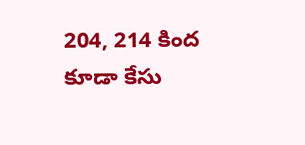204, 214 కింద కూడా కేసు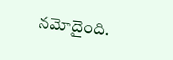నమోదైంది.